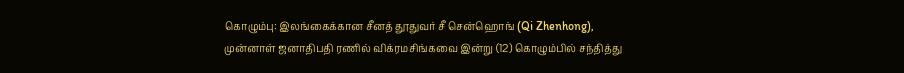கொழும்பு: இலங்கைக்கான சீனத் தூதுவர் சீ சென்ஹொங் (Qi Zhenhong), முன்னாள் ஜனாதிபதி ரணில் விக்ரமசிங்கவை இன்று (12) கொழும்பில் சந்தித்து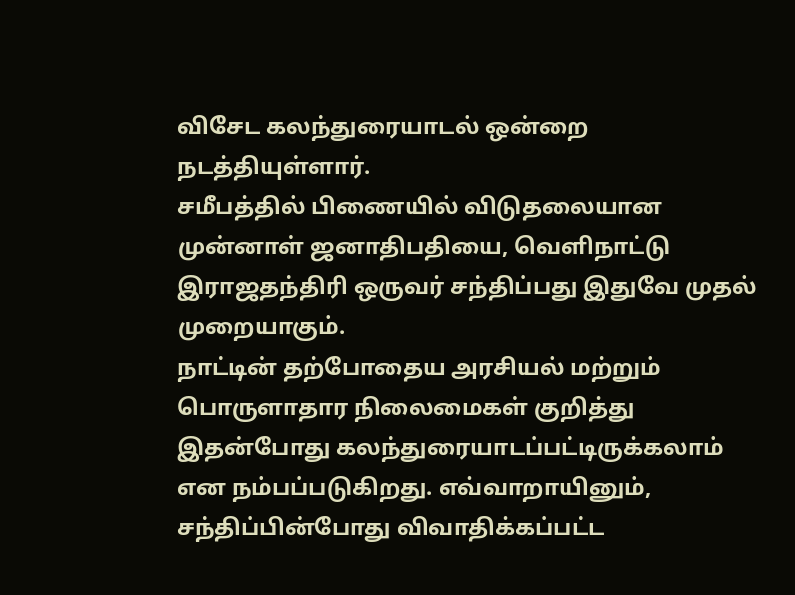விசேட கலந்துரையாடல் ஒன்றை நடத்தியுள்ளார்.
சமீபத்தில் பிணையில் விடுதலையான முன்னாள் ஜனாதிபதியை, வெளிநாட்டு இராஜதந்திரி ஒருவர் சந்திப்பது இதுவே முதல் முறையாகும்.
நாட்டின் தற்போதைய அரசியல் மற்றும் பொருளாதார நிலைமைகள் குறித்து இதன்போது கலந்துரையாடப்பட்டிருக்கலாம் என நம்பப்படுகிறது. எவ்வாறாயினும், சந்திப்பின்போது விவாதிக்கப்பட்ட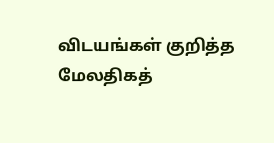விடயங்கள் குறித்த மேலதிகத்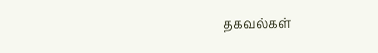தகவல்கள்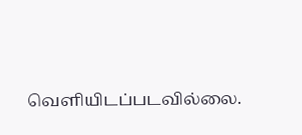வெளியிடப்படவில்லை.